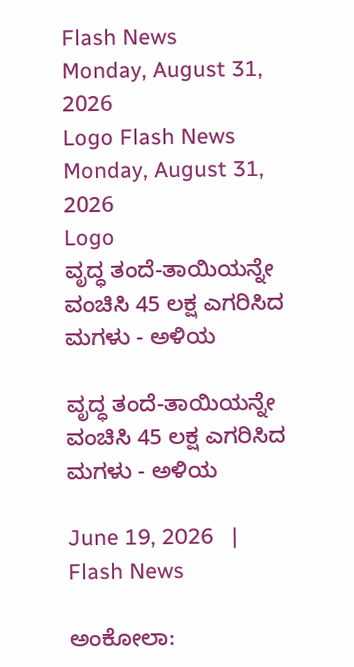Flash News
Monday, August 31, 2026
Logo Flash News
Monday, August 31, 2026
Logo
ವೃದ್ಧ ತಂದೆ-ತಾಯಿಯನ್ನೇ ವಂಚಿಸಿ 45 ಲಕ್ಷ ಎಗರಿಸಿದ ಮಗಳು - ಅಳಿಯ

ವೃದ್ಧ ತಂದೆ-ತಾಯಿಯನ್ನೇ ವಂಚಿಸಿ 45 ಲಕ್ಷ ಎಗರಿಸಿದ ಮಗಳು - ಅಳಿಯ

June 19, 2026   |   Flash News

ಅಂಕೋಲಾ: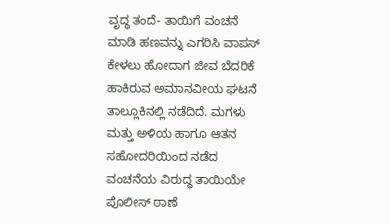ವೃದ್ಧ ತಂದೆ- ತಾಯಿಗೆ ವಂಚನೆ ಮಾಡಿ ಹಣವನ್ನು ಎಗರಿಸಿ ವಾಪಸ್ ಕೇಳಲು ಹೋದಾಗ ಜೀವ ಬೆದರಿಕೆ ಹಾಕಿರುವ ಅಮಾನವೀಯ ಘಟನೆ ತಾಲ್ಲೂಕಿನಲ್ಲಿ ನಡೆದಿದೆ. ಮಗಳು ಮತ್ತು ಅಳಿಯ ಹಾಗೂ ಆತನ ಸಹೋದರಿಯಿಂದ ನಡೆದ ವಂಚನೆಯ ವಿರುದ್ಧ ತಾಯಿಯೇ ಪೊಲೀಸ್ ಠಾಣೆ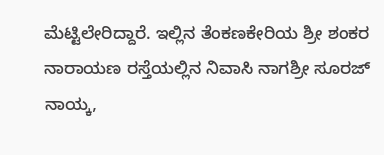ಮೆಟ್ಟಿಲೇರಿದ್ದಾರೆ. ಇಲ್ಲಿನ ತೆಂಕಣಕೇರಿಯ ಶ್ರೀ ಶಂಕರ ನಾರಾಯಣ ರಸ್ತೆಯಲ್ಲಿನ ನಿವಾಸಿ ನಾಗಶ್ರೀ ಸೂರಜ್ ನಾಯ್ಕ,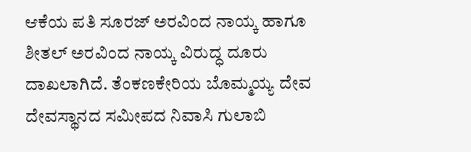ಆಕೆಯ ಪತಿ ಸೂರಜ್ ಅರವಿಂದ ನಾಯ್ಕ ಹಾಗೂ ಶೀತಲ್ ಅರವಿಂದ ನಾಯ್ಕ ವಿರುದ್ಧ ದೂರು ದಾಖಲಾಗಿದೆ. ತೆಂಕಣಕೇರಿಯ ಬೊಮ್ಮಯ್ಯ ದೇವ ದೇವಸ್ಥಾನದ ಸಮೀಪದ ನಿವಾಸಿ ಗುಲಾಬಿ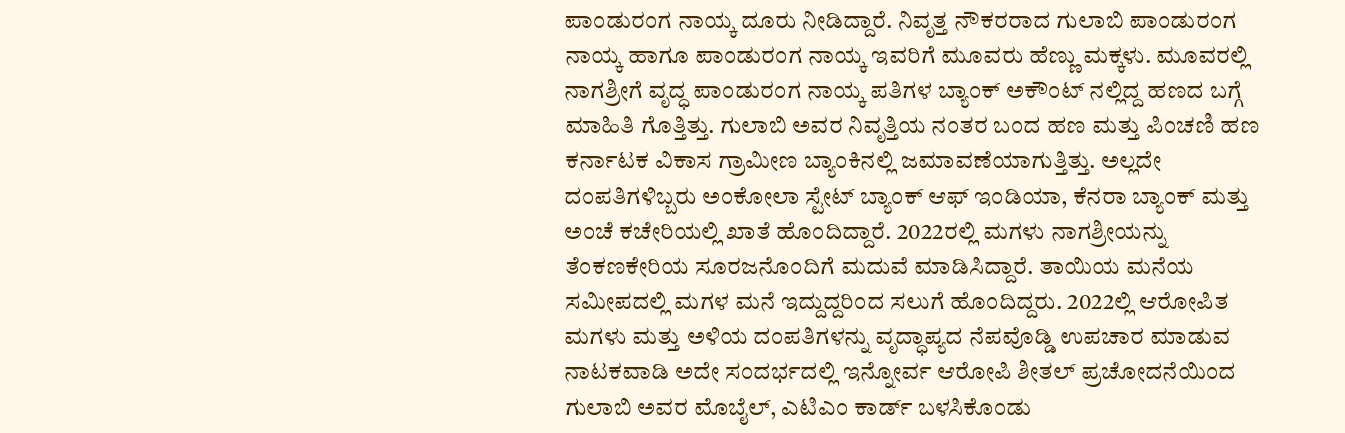ಪಾಂಡುರಂಗ ನಾಯ್ಕ ದೂರು ನೀಡಿದ್ದಾರೆ. ನಿವೃತ್ತ ನೌಕರರಾದ ಗುಲಾಬಿ ಪಾಂಡುರಂಗ ನಾಯ್ಕ ಹಾಗೂ ಪಾಂಡುರಂಗ ನಾಯ್ಕ ಇವರಿಗೆ ಮೂವರು ಹೆಣ್ಣು ಮಕ್ಕಳು. ಮೂವರಲ್ಲಿ ನಾಗಶ್ರೀಗೆ ವೃದ್ಧ ಪಾಂಡುರಂಗ ನಾಯ್ಕ ಪತಿಗಳ ಬ್ಯಾಂಕ್ ಅಕೌಂಟ್ ನಲ್ಲಿದ್ದ ಹಣದ ಬಗ್ಗೆ ಮಾಹಿತಿ ಗೊತ್ತಿತ್ತು. ಗುಲಾಬಿ ಅವರ ನಿವೃತ್ತಿಯ ನಂತರ ಬಂದ ಹಣ ಮತ್ತು ಪಿಂಚಣಿ ಹಣ ಕರ್ನಾಟಕ ವಿಕಾಸ ಗ್ರಾಮೀಣ ಬ್ಯಾಂಕಿನಲ್ಲಿ ಜಮಾವಣೆಯಾಗುತ್ತಿತ್ತು. ಅಲ್ಲದೇ ದಂಪತಿಗಳಿಬ್ಬರು ಅಂಕೋಲಾ ಸ್ಟೇಟ್ ಬ್ಯಾಂಕ್ ಆಫ್ ಇಂಡಿಯಾ, ಕೆನರಾ ಬ್ಯಾಂಕ್ ಮತ್ತು ಅಂಚೆ ಕಚೇರಿಯಲ್ಲಿ ಖಾತೆ ಹೊಂದಿದ್ದಾರೆ. 2022ರಲ್ಲಿ ಮಗಳು ನಾಗಶ್ರೀಯನ್ನು ತೆಂಕಣಕೇರಿಯ ಸೂರಜನೊಂದಿಗೆ ಮದುವೆ ಮಾಡಿಸಿದ್ದಾರೆ. ತಾಯಿಯ ಮನೆಯ ಸಮೀಪದಲ್ಲಿ ಮಗಳ ಮನೆ ಇದ್ದುದ್ದರಿಂದ ಸಲುಗೆ ಹೊಂದಿದ್ದರು. 2022ಲ್ಲಿ ಆರೋಪಿತ ಮಗಳು ಮತ್ತು ಅಳಿಯ ದಂಪತಿಗಳನ್ನು ವೃದ್ಧಾಪ್ಯದ ನೆಪವೊಡ್ಡಿ ಉಪಚಾರ ಮಾಡುವ ನಾಟಕವಾಡಿ ಅದೇ ಸಂದರ್ಭದಲ್ಲಿ ಇನ್ನೋರ್ವ ಆರೋಪಿ ಶೀತಲ್ ಪ್ರಚೋದನೆಯಿಂದ ಗುಲಾಬಿ ಅವರ ಮೊಬೈಲ್, ಎಟಿಎಂ ಕಾರ್ಡ್ ಬಳಸಿಕೊಂಡು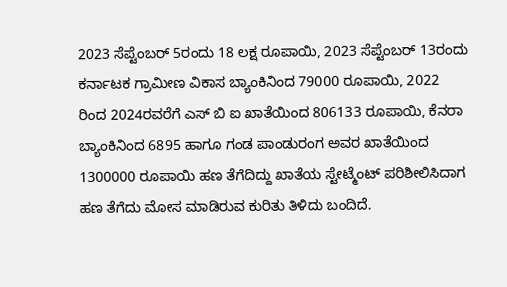2023 ಸೆಪ್ಟೆಂಬರ್ 5ರಂದು 18 ಲಕ್ಷ ರೂಪಾಯಿ, 2023 ಸೆಪ್ಟೆಂಬರ್ 13ರಂದು ಕರ್ನಾಟಕ ಗ್ರಾಮೀಣ ವಿಕಾಸ ಬ್ಯಾಂಕಿನಿಂದ 79000 ರೂಪಾಯಿ, 2022 ರಿಂದ 2024ರವರೆಗೆ ಎಸ್ ಬಿ ಐ ಖಾತೆಯಿಂದ 806133 ರೂಪಾಯಿ, ಕೆನರಾ ಬ್ಯಾಂಕಿನಿಂದ 6895 ಹಾಗೂ ಗಂಡ ಪಾಂಡುರಂಗ ಅವರ ಖಾತೆಯಿಂದ 1300000 ರೂಪಾಯಿ ಹಣ ತೆಗೆದಿದ್ದು ಖಾತೆಯ ಸ್ಟೇಟ್ಮೆಂಟ್ ಪರಿಶೀಲಿಸಿದಾಗ ಹಣ ತೆಗೆದು ಮೋಸ ಮಾಡಿರುವ ಕುರಿತು ತಿಳಿದು ಬಂದಿದೆ.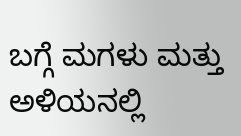ಬಗ್ಗೆ ಮಗಳು ಮತ್ತು ಅಳಿಯನಲ್ಲಿ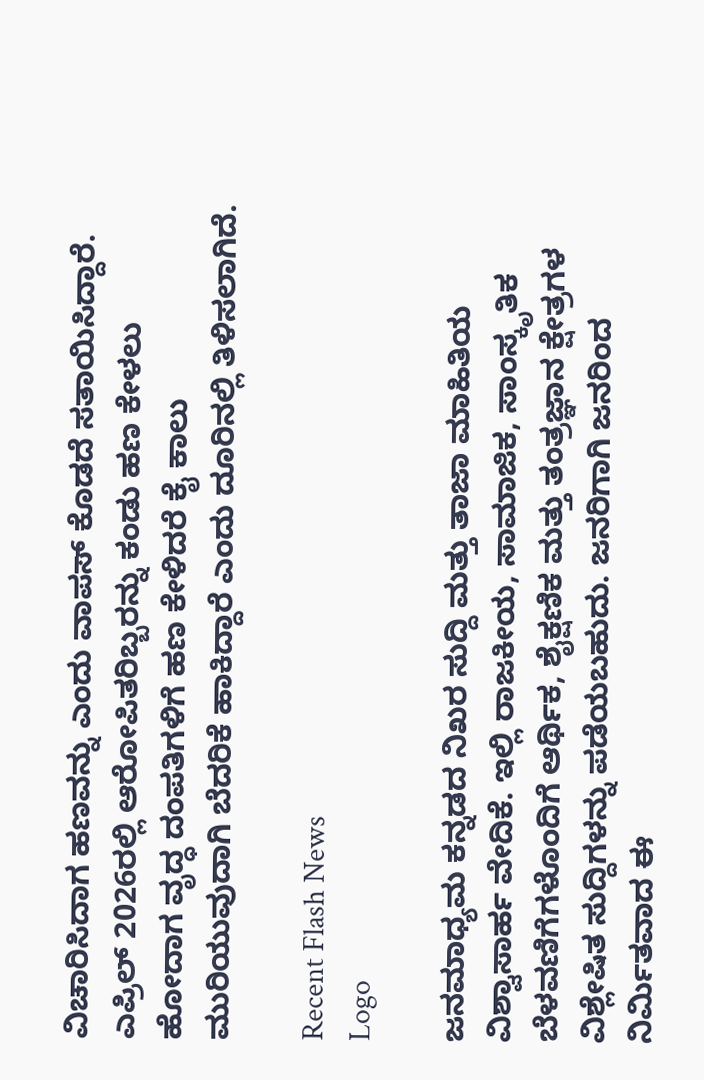ವಿಚಾರಿಸಿದಾಗ ಹಣವನ್ನು ಎಂದು ವಾಪಸ್ ಕೊಡದೆ ಸತಾಯಿಸಿದ್ದಾರೆ. ಎಪ್ರಿಲ್ 2026ರಲ್ಲಿ ಆರೋಪಿತರಿಬ್ಬರನ್ನು ಕಂಡು ಹಣ ಕೇಳಲು ಹೋದಾಗ ವೃದ್ಧ ದಂಪತಿಗಳಿಗೆ ಹಣ ಕೇಳಿದರೆ ಕೈ ಕಾಲು ಮುರಿಯುವುದಾಗಿ ಬೆದರಿಕೆ ಹಾಕಿದ್ದಾರೆ ಎಂದು ದೂರಿನಲ್ಲಿ ತಿಳಿಸಲಾಗಿದೆ.

Recent Flash News
Logo

ಜನಮಾಧ್ಯಮ ಕನ್ನಡದ ನಿಖರ ಸುದ್ದಿ ಮತ್ತು ತಾಜಾ ಮಾಹಿತಿಯ ವಿಶ್ವಾಸಾರ್ಹ ವೇದಿಕೆ. ಇಲ್ಲಿ ರಾಜಕೀಯ, ಸಾಮಾಜಿಕ, ಸಾಂಸ್ಕೃತಿಕ ಬೆಳವಣಿಗೆಗಳೊಂದಿಗೆ ಆರ್ಥಿಕ, ಶೈಕ್ಷಣಿಕ ಮತ್ತು ತಂತ್ರಜ್ಞಾನ ಕ್ಷೇತ್ರಗಳ ವಿಶ್ಲೇಷಿತ ಸುದ್ದಿಗಳನ್ನು ಪಡೆಯಬಹುದು. ಜನರಿಗಾಗಿ ಜನರಿಂದ ನಿರ್ಮಿತವಾದ ಈ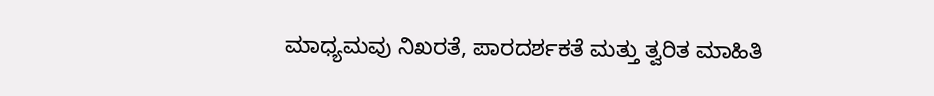ಮಾಧ್ಯಮವು ನಿಖರತೆ, ಪಾರದರ್ಶಕತೆ ಮತ್ತು ತ್ವರಿತ ಮಾಹಿತಿ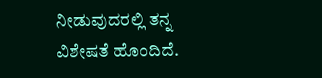ನೀಡುವುದರಲ್ಲಿ ತನ್ನ ವಿಶೇಷತೆ ಹೊಂದಿದೆ.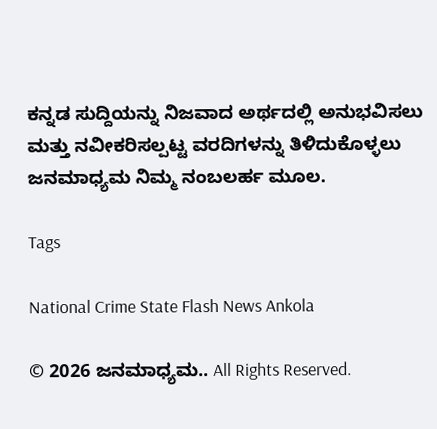ಕನ್ನಡ ಸುದ್ದಿಯನ್ನು ನಿಜವಾದ ಅರ್ಥದಲ್ಲಿ ಅನುಭವಿಸಲು ಮತ್ತು ನವೀಕರಿಸಲ್ಪಟ್ಟ ವರದಿಗಳನ್ನು ತಿಳಿದುಕೊಳ್ಳಲು ಜನಮಾಧ್ಯಮ ನಿಮ್ಮ ನಂಬಲರ್ಹ ಮೂಲ.

Tags

National Crime State Flash News Ankola

© 2026 ಜನಮಾಧ್ಯಮ.. All Rights Reserved.